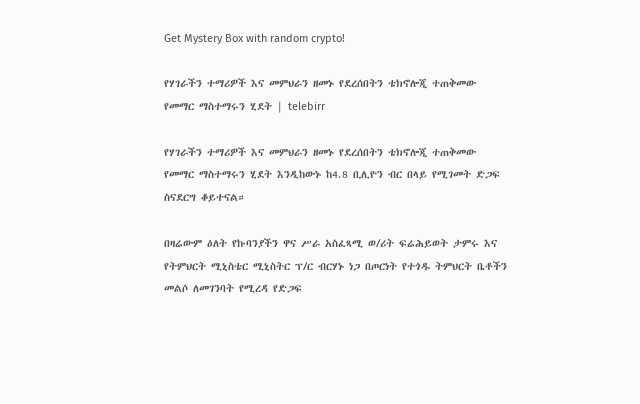Get Mystery Box with random crypto!

የሃገራችን ተማሪዎች እና መምህራን ዘመኑ የደረሰበትን ቴክኖሎጂ ተጠቅመው የመማር ማስተማሩን ሂደት | telebirr

የሃገራችን ተማሪዎች እና መምህራን ዘመኑ የደረሰበትን ቴክኖሎጂ ተጠቅመው የመማር ማስተማሩን ሂደት እንዲከውኑ ከ4.8 ቢሊዮን ብር በላይ የሚገመት ድጋፍ ስናደርግ ቆይተናል።

በዛሬውም ዕለት የኩባንያችን ዋና ሥራ አስፈጻሚ ወ/ሪት ፍሬሕይወት ታምሩ እና የትምህርት ሚኒስቴር ሚኒስትር ፕ/ር ብርሃኑ ነጋ በጦርነት የተጎዱ ትምህርት ቤቶችን መልሶ ለመገንባት የሚረዳ የድጋፍ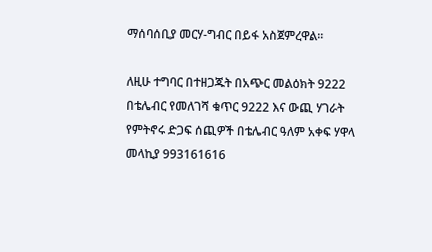ማሰባሰቢያ መርሃ-ግብር በይፋ አስጀምረዋል፡፡

ለዚሁ ተግባር በተዘጋጁት በአጭር መልዕክት 9222 በቴሌብር የመለገሻ ቁጥር 9222 እና ውጪ ሃገራት የምትኖሩ ድጋፍ ሰጪዎች በቴሌብር ዓለም አቀፍ ሃዋላ መላኪያ 993161616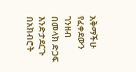አቅማችሁ የፈቀደውን ገንዘብ በመላክ ድጋፍ እንድታደርጉ በአክብሮት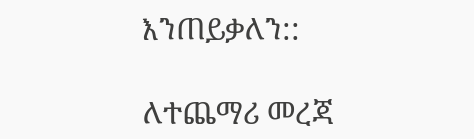እንጠይቃለን::

ለተጨማሪ መረጃ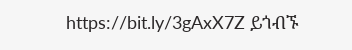https://bit.ly/3gAxX7Z ይጎብኙ